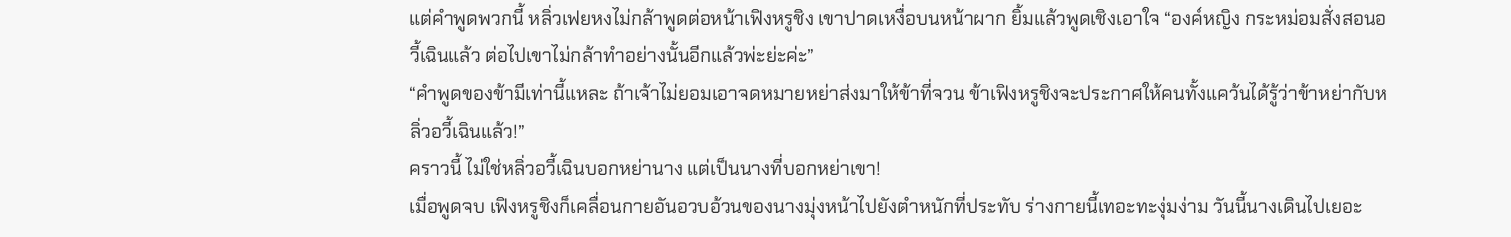แต่คำพูดพวกนี้ หลิ่วเฟยหงไม่กล้าพูดต่อหน้าเฟิงหรูชิง เขาปาดเหงื่อบนหน้าผาก ยิ้มแล้วพูดเชิงเอาใจ “องค์หญิง กระหม่อมสั่งสอนอวี้เฉินแล้ว ต่อไปเขาไม่กล้าทำอย่างนั้นอีกแล้วพ่ะย่ะค่ะ”
“คำพูดของข้ามีเท่านี้แหละ ถ้าเจ้าไม่ยอมเอาจดหมายหย่าส่งมาให้ข้าที่จวน ข้าเฟิงหรูชิงจะประกาศให้คนทั้งแคว้นได้รู้ว่าข้าหย่ากับหลิ่วอวี้เฉินแล้ว!”
คราวนี้ ไม่ใช่หลิ่วอวี้เฉินบอกหย่านาง แต่เป็นนางที่บอกหย่าเขา!
เมื่อพูดจบ เฟิงหรูชิงก็เคลื่อนกายอันอวบอ้วนของนางมุ่งหน้าไปยังตำหนักที่ประทับ ร่างกายนี้เทอะทะงุ่มง่าม วันนี้นางเดินไปเยอะ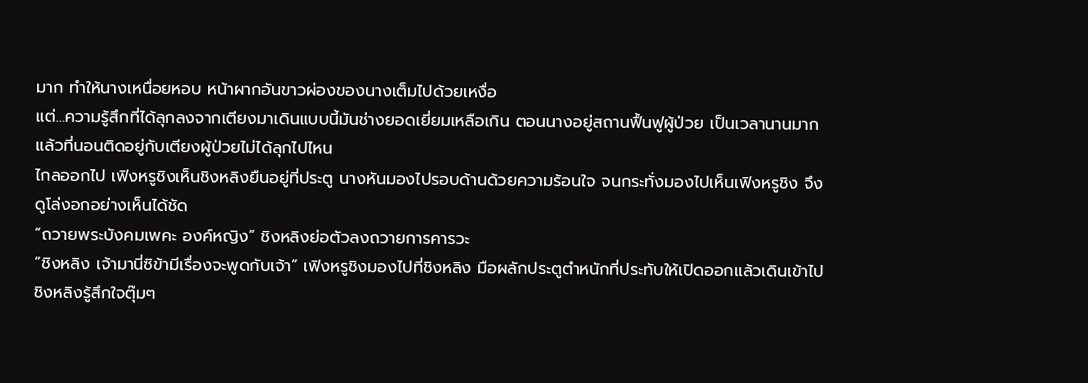มาก ทำให้นางเหนื่อยหอบ หน้าผากอันขาวผ่องของนางเต็มไปด้วยเหงื่อ
แต่…ความรู้สึกที่ได้ลุกลงจากเตียงมาเดินแบบนี้มันช่างยอดเยี่ยมเหลือเกิน ตอนนางอยู่สถานฟื้นฟูผู้ป่วย เป็นเวลานานมากแล้วที่นอนติดอยู่กับเตียงผู้ป่วยไม่ได้ลุกไปไหน
ไกลออกไป เฟิงหรูชิงเห็นชิงหลิงยืนอยู่ที่ประตู นางหันมองไปรอบด้านด้วยความร้อนใจ จนกระทั่งมองไปเห็นเฟิงหรูชิง จึงดูโล่งอกอย่างเห็นได้ชัด
“ถวายพระบังคมเพคะ องค์หญิง” ชิงหลิงย่อตัวลงถวายการคารวะ
“ชิงหลิง เจ้ามานี่ซิข้ามีเรื่องจะพูดกับเจ้า” เฟิงหรูชิงมองไปที่ชิงหลิง มือผลักประตูตำหนักที่ประทับให้เปิดออกแล้วเดินเข้าไป
ชิงหลิงรู้สึกใจตุ๊มๆ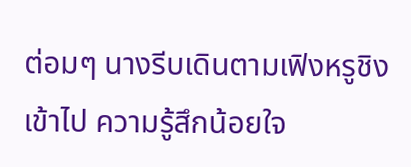ต่อมๆ นางรีบเดินตามเฟิงหรูชิงเข้าไป ความรู้สึกน้อยใจ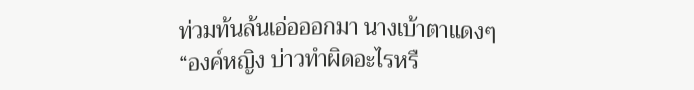ท่วมท้นล้นเอ่อออกมา นางเบ้าตาแดงๆ
“องค์หญิง บ่าวทำผิดอะไรหรื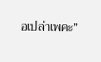อเปล่าเพคะ”